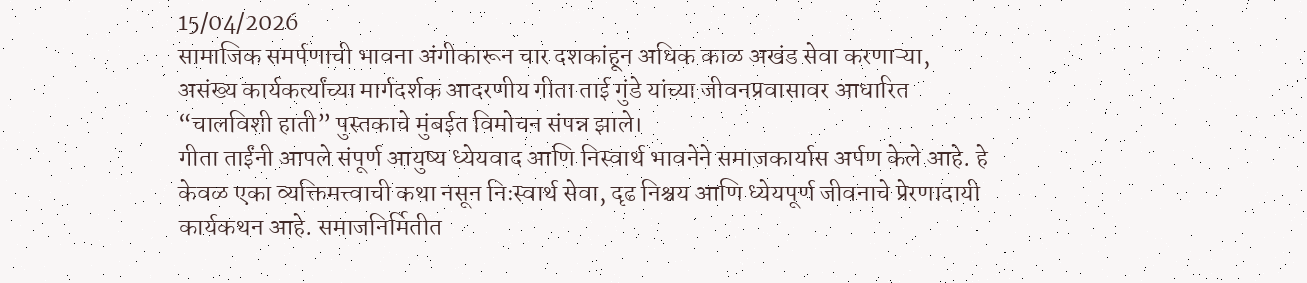15/04/2026
सामाजिक समर्पणाची भावना अंगीकारून चार दशकांहून अधिक काळ अखंड सेवा करणाऱ्या, असंख्य कार्यकर्त्यांच्या मार्गदर्शक आदरणीय गीता ताई गुंडे यांच्या जीवनप्रवासावर आधारित “चालविशी हाती” पुस्तकाचे मुंबईत विमोचन संपन्न झाले।
गीता ताईंनी आपले संपूर्ण आयुष्य ध्येयवाद आणि निस्वार्थ भावनेने समाजकार्यास अर्पण केले आहे. हे केवळ एका व्यक्तिमत्त्वाची कथा नसून निःस्वार्थ सेवा, दृढ निश्चय आणि ध्येयपूर्ण जीवनाचे प्रेरणादायी कार्यकथन आहे. समाजनिर्मितीत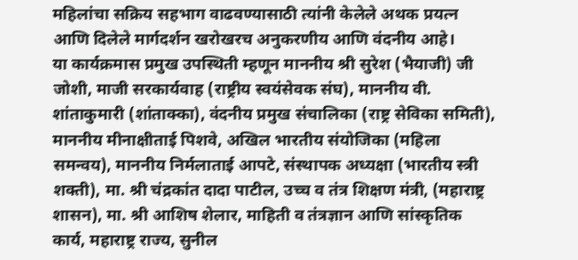महिलांचा सक्रिय सहभाग वाढवण्यासाठी त्यांनी केलेले अथक प्रयत्न आणि दिलेले मार्गदर्शन खरोखरच अनुकरणीय आणि वंदनीय आहे।
या कार्यक्रमास प्रमुख उपस्थिती म्हणून माननीय श्री सुरेश (भैयाजी) जी जोशी, माजी सरकार्यवाह (राष्ट्रीय स्वयंसेवक संघ), माननीय वी. शांताकुमारी (शांताक्का), वंदनीय प्रमुख संचालिका (राष्ट्र सेविका समिती), माननीय मीनाक्षीताई पिशवे, अखिल भारतीय संयोजिका (महिला समन्वय), माननीय निर्मलाताई आपटे, संस्थापक अध्यक्षा (भारतीय स्त्री शक्ती), मा. श्री चंद्रकांत दादा पाटील, उच्च व तंत्र शिक्षण मंत्री, (महाराष्ट्र शासन), मा. श्री आशिष शेलार, माहिती व तंत्रज्ञान आणि सांस्कृतिक कार्य, महाराष्ट्र राज्य, सुनील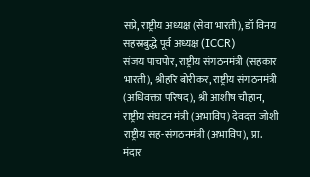सप्रे, राष्ट्रीय अध्यक्ष (सेवा भारती), डॉ विनय सहस्रबुद्धे पूर्व अध्यक्ष (ICCR)
संजय पाचपोर, राष्ट्रीय संगठनमंत्री (सहकार भारती), श्रीहरि बोरीकर, राष्ट्रीय संगठनमंत्री (अधिवक्ता परिषद), श्री आशीष चौहान, राष्ट्रीय संघटन मंत्री (अभाविप) देवदत्त जोशी राष्ट्रीय सह-संगठनमंत्री (अभाविप), प्रा. मंदार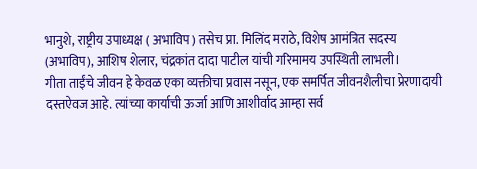भानुशे, राष्ट्रीय उपाध्यक्ष ( अभाविप ) तसेच प्रा. मिलिंद मराठे, विशेष आमंत्रित सदस्य (अभाविप), आशिष शेलार, चंद्रकांत दादा पाटील यांची गरिमामय उपस्थिती लाभली।
गीता ताईंचे जीवन हे केवळ एका व्यक्तीचा प्रवास नसून, एक समर्पित जीवनशैलीचा प्रेरणादायी दस्तऐवज आहे. त्यांच्या कार्याची ऊर्जा आणि आशीर्वाद आम्हा सर्व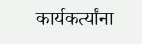कार्यकर्त्यांना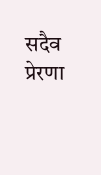सदैव प्रेरणा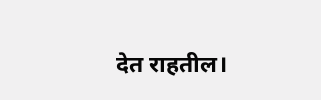देत राहतील।